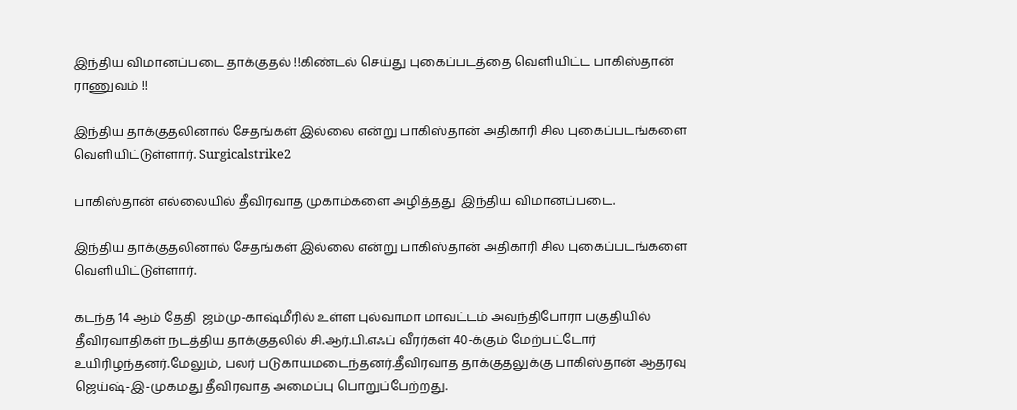இந்திய விமானப்படை தாக்குதல் !!கிண்டல் செய்து புகைப்படத்தை வெளியிட்ட பாகிஸ்தான் ராணுவம் !!

இந்திய தாக்குதலினால் சேதங்கள் இல்லை என்று பாகிஸ்தான் அதிகாரி சில புகைப்படங்களை வெளியிட்டுள்ளார். Surgicalstrike2

பாகிஸ்தான் எல்லையில் தீவிரவாத முகாம்களை அழித்தது  இந்திய விமானப்படை.

இந்திய தாக்குதலினால் சேதங்கள் இல்லை என்று பாகிஸ்தான் அதிகாரி சில புகைப்படங்களை வெளியிட்டுள்ளார்.

கடந்த 14 ஆம் தேதி  ஜம்மு-காஷ்மீரில் உள்ள புல்வாமா மாவட்டம் அவந்திபோரா பகுதியில் தீவிரவாதிகள் நடத்திய தாக்குதலில் சி.ஆர்.பி.எஃப் வீரர்கள் 40-க்கும் மேற்பட்டோர்  உயிரிழந்தனர்.மேலும், பலர் படுகாயமடைந்தனர்.தீவிரவாத தாக்குதலுக்கு பாகிஸ்தான் ஆதரவு ஜெய்ஷ்-இ-முகமது தீவிரவாத அமைப்பு பொறுப்பேற்றது.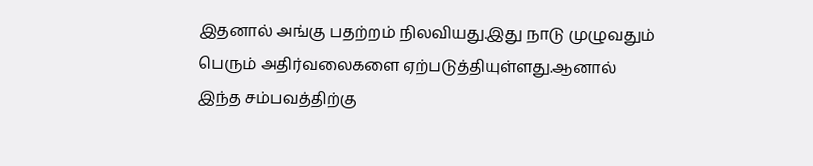இதனால் அங்கு பதற்றம் நிலவியது.இது நாடு முழுவதும் பெரும் அதிர்வலைகளை ஏற்படுத்தியுள்ளது.ஆனால் இந்த சம்பவத்திற்கு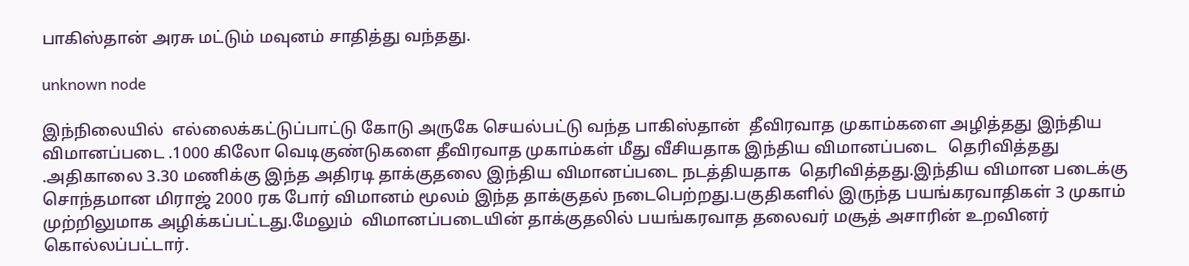பாகிஸ்தான் அரசு மட்டும் மவுனம் சாதித்து வந்தது.

unknown node

இந்நிலையில்  எல்லைக்கட்டுப்பாட்டு கோடு அருகே செயல்பட்டு வந்த பாகிஸ்தான்  தீவிரவாத முகாம்களை அழித்தது இந்திய விமானப்படை .1000 கிலோ வெடிகுண்டுகளை தீவிரவாத முகாம்கள் மீது வீசியதாக இந்திய விமானப்படை   தெரிவித்தது .அதிகாலை 3.30 மணிக்கு இந்த அதிரடி தாக்குதலை இந்திய விமானப்படை நடத்தியதாக  தெரிவித்தது.இந்திய விமான படைக்கு சொந்தமான மிராஜ் 2000 ரக போர் விமானம் மூலம் இந்த தாக்குதல் நடைபெற்றது.பகுதிகளில் இருந்த பயங்கரவாதிகள் 3 முகாம் முற்றிலுமாக அழிக்கப்பட்டது.மேலும்  விமானப்படையின் தாக்குதலில் பயங்கரவாத தலைவர் மசூத் அசாரின் உறவினர் கொல்லப்பட்டார்.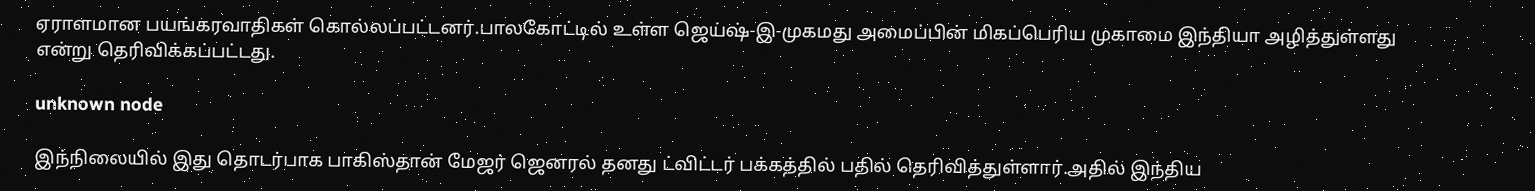ஏராளமான பயங்கரவாதிகள் கொல்லப்பட்டனர்.பாலகோட்டில் உள்ள ஜெய்ஷ்-இ-முகமது அமைப்பின் மிகப்பெரிய முகாமை இந்தியா அழித்துள்ளது என்று தெரிவிக்கப்பட்டது.

unknown node

இந்நிலையில் இது தொடர்பாக பாகிஸ்தான் மேஜர் ஜெனரல் தனது ட்விட்டர் பக்கத்தில் பதில் தெரிவித்துள்ளார்.அதில் இந்திய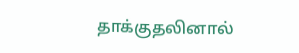தாக்குதலினால்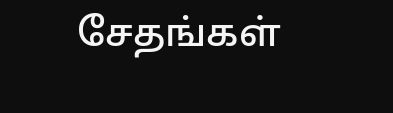சேதங்கள்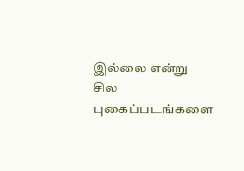இல்லை என்று சில புகைப்படங்களை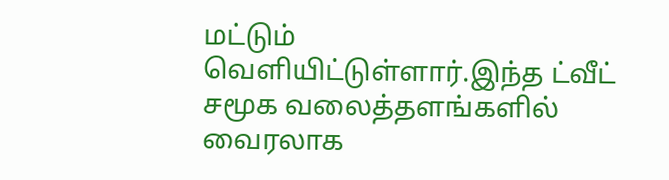மட்டும் வெளியிட்டுள்ளார்.இந்த ட்வீட் சமூக வலைத்தளங்களில் வைரலாக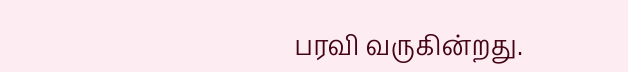பரவி வருகின்றது.